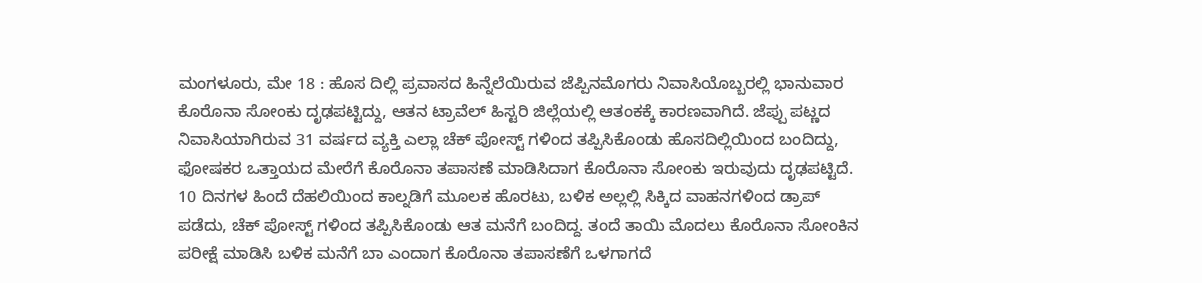ಮಂಗಳೂರು, ಮೇ 18 : ಹೊಸ ದಿಲ್ಲಿ ಪ್ರವಾಸದ ಹಿನ್ನೆಲೆಯಿರುವ ಜೆಪ್ಪಿನಮೊಗರು ನಿವಾಸಿಯೊಬ್ಬರಲ್ಲಿ ಭಾನುವಾರ ಕೊರೊನಾ ಸೋಂಕು ದೃಢಪಟ್ಟಿದ್ದು, ಆತನ ಟ್ರಾವೆಲ್ ಹಿಸ್ಟರಿ ಜಿಲ್ಲೆಯಲ್ಲಿ ಆತಂಕಕ್ಕೆ ಕಾರಣವಾಗಿದೆ. ಜೆಪ್ಪು ಪಟ್ಣದ ನಿವಾಸಿಯಾಗಿರುವ 31 ವರ್ಷದ ವ್ಯಕ್ತಿ ಎಲ್ಲಾ ಚೆಕ್ ಪೋಸ್ಟ್ ಗಳಿಂದ ತಪ್ಪಿಸಿಕೊಂಡು ಹೊಸದಿಲ್ಲಿಯಿಂದ ಬಂದಿದ್ದು, ಫೋಷಕರ ಒತ್ತಾಯದ ಮೇರೆಗೆ ಕೊರೊನಾ ತಪಾಸಣೆ ಮಾಡಿಸಿದಾಗ ಕೊರೊನಾ ಸೋಂಕು ಇರುವುದು ದೃಢಪಟ್ಟಿದೆ. 10 ದಿನಗಳ ಹಿಂದೆ ದೆಹಲಿಯಿಂದ ಕಾಲ್ನಡಿಗೆ ಮೂಲಕ ಹೊರಟು, ಬಳಿಕ ಅಲ್ಲಲ್ಲಿ ಸಿಕ್ಕಿದ ವಾಹನಗಳಿಂದ ಡ್ರಾಪ್ ಪಡೆದು, ಚೆಕ್ ಪೋಸ್ಟ್ ಗಳಿಂದ ತಪ್ಪಿಸಿಕೊಂಡು ಆತ ಮನೆಗೆ ಬಂದಿದ್ದ. ತಂದೆ ತಾಯಿ ಮೊದಲು ಕೊರೊನಾ ಸೋಂಕಿನ ಪರೀಕ್ಷೆ ಮಾಡಿಸಿ ಬಳಿಕ ಮನೆಗೆ ಬಾ ಎಂದಾಗ ಕೊರೊನಾ ತಪಾಸಣೆಗೆ ಒಳಗಾಗದೆ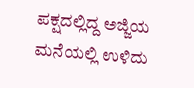ಪಕ್ಷದಲ್ಲಿದ್ದ ಅಜ್ಜಿಯ ಮನೆಯಲ್ಲಿ ಉಳಿದು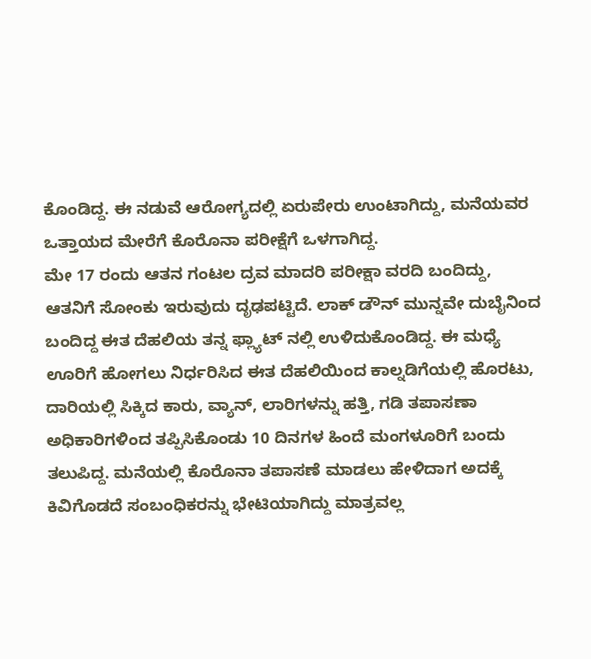ಕೊಂಡಿದ್ದ. ಈ ನಡುವೆ ಆರೋಗ್ಯದಲ್ಲಿ ಏರುಪೇರು ಉಂಟಾಗಿದ್ದು, ಮನೆಯವರ ಒತ್ತಾಯದ ಮೇರೆಗೆ ಕೊರೊನಾ ಪರೀಕ್ಷೆಗೆ ಒಳಗಾಗಿದ್ದ.
ಮೇ 17 ರಂದು ಆತನ ಗಂಟಲ ದ್ರವ ಮಾದರಿ ಪರೀಕ್ಷಾ ವರದಿ ಬಂದಿದ್ದು, ಆತನಿಗೆ ಸೋಂಕು ಇರುವುದು ದೃಢಪಟ್ಟಿದೆ. ಲಾಕ್ ಡೌನ್ ಮುನ್ನವೇ ದುಬೈನಿಂದ ಬಂದಿದ್ದ ಈತ ದೆಹಲಿಯ ತನ್ನ ಫ್ಲ್ಯಾಟ್ ನಲ್ಲಿ ಉಳಿದುಕೊಂಡಿದ್ದ. ಈ ಮಧ್ಯೆ ಊರಿಗೆ ಹೋಗಲು ನಿರ್ಧರಿಸಿದ ಈತ ದೆಹಲಿಯಿಂದ ಕಾಲ್ನಡಿಗೆಯಲ್ಲಿ ಹೊರಟು, ದಾರಿಯಲ್ಲಿ ಸಿಕ್ಕಿದ ಕಾರು, ವ್ಯಾನ್, ಲಾರಿಗಳನ್ನು ಹತ್ತಿ, ಗಡಿ ತಪಾಸಣಾ ಅಧಿಕಾರಿಗಳಿಂದ ತಪ್ಪಿಸಿಕೊಂಡು 10 ದಿನಗಳ ಹಿಂದೆ ಮಂಗಳೂರಿಗೆ ಬಂದು ತಲುಪಿದ್ದ. ಮನೆಯಲ್ಲಿ ಕೊರೊನಾ ತಪಾಸಣೆ ಮಾಡಲು ಹೇಳಿದಾಗ ಅದಕ್ಕೆ ಕಿವಿಗೊಡದೆ ಸಂಬಂಧಿಕರನ್ನು ಭೇಟಿಯಾಗಿದ್ದು ಮಾತ್ರವಲ್ಲ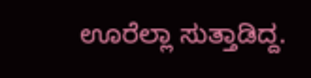ಊರೆಲ್ಲಾ ಸುತ್ತಾಡಿದ್ದ.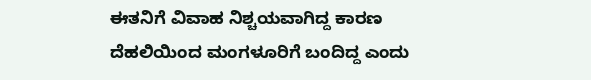ಈತನಿಗೆ ವಿವಾಹ ನಿಶ್ಚಯವಾಗಿದ್ದ ಕಾರಣ ದೆಹಲಿಯಿಂದ ಮಂಗಳೂರಿಗೆ ಬಂದಿದ್ದ ಎಂದು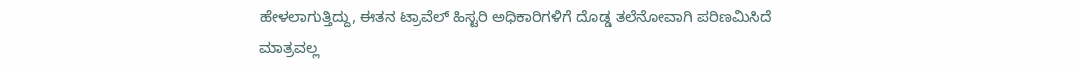ಹೇಳಲಾಗುತ್ತಿದ್ದು, ಈತನ ಟ್ರಾವೆಲ್ ಹಿಸ್ಟರಿ ಅಧಿಕಾರಿಗಳಿಗೆ ದೊಡ್ಡ ತಲೆನೋವಾಗಿ ಪರಿಣಮಿಸಿದೆ ಮಾತ್ರವಲ್ಲ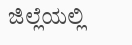ಜಿಲ್ಲೆಯಲ್ಲಿ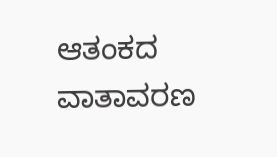ಆತಂಕದ ವಾತಾವರಣ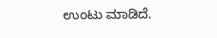ಉಂಟು ಮಾಡಿದೆ.